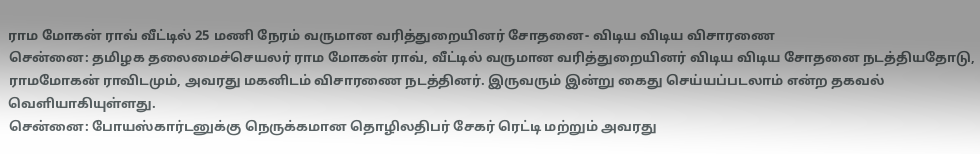ராம மோகன் ராவ் வீட்டில் 25 மணி நேரம் வருமான வரித்துறையினர் சோதனை- விடிய விடிய விசாரணை
சென்னை: தமிழக தலைமைச்செயலர் ராம மோகன் ராவ், வீட்டில் வருமான வரித்துறையினர் விடிய விடிய சோதனை நடத்தியதோடு, ராமமோகன் ராவிடமும், அவரது மகனிடம் விசாரணை நடத்தினர். இருவரும் இன்று கைது செய்யப்படலாம் என்ற தகவல் வெளியாகியுள்ளது.
சென்னை: போயஸ்கார்டனுக்கு நெருக்கமான தொழிலதிபர் சேகர் ரெட்டி மற்றும் அவரது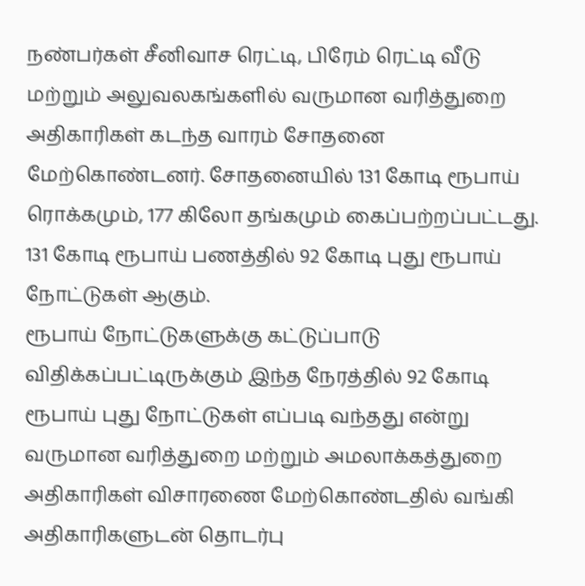நண்பர்கள் சீனிவாச ரெட்டி, பிரேம் ரெட்டி வீடு மற்றும் அலுவலகங்களில் வருமான வரித்துறை அதிகாரிகள் கடந்த வாரம் சோதனை மேற்கொண்டனர். சோதனையில் 131 கோடி ரூபாய் ரொக்கமும், 177 கிலோ தங்கமும் கைப்பற்றப்பட்டது. 131 கோடி ரூபாய் பணத்தில் 92 கோடி புது ரூபாய் நோட்டுகள் ஆகும்.
ரூபாய் நோட்டுகளுக்கு கட்டுப்பாடு விதிக்கப்பட்டிருக்கும் இந்த நேரத்தில் 92 கோடி ரூபாய் புது நோட்டுகள் எப்படி வந்தது என்று வருமான வரித்துறை மற்றும் அமலாக்கத்துறை அதிகாரிகள் விசாரணை மேற்கொண்டதில் வங்கி அதிகாரிகளுடன் தொடர்பு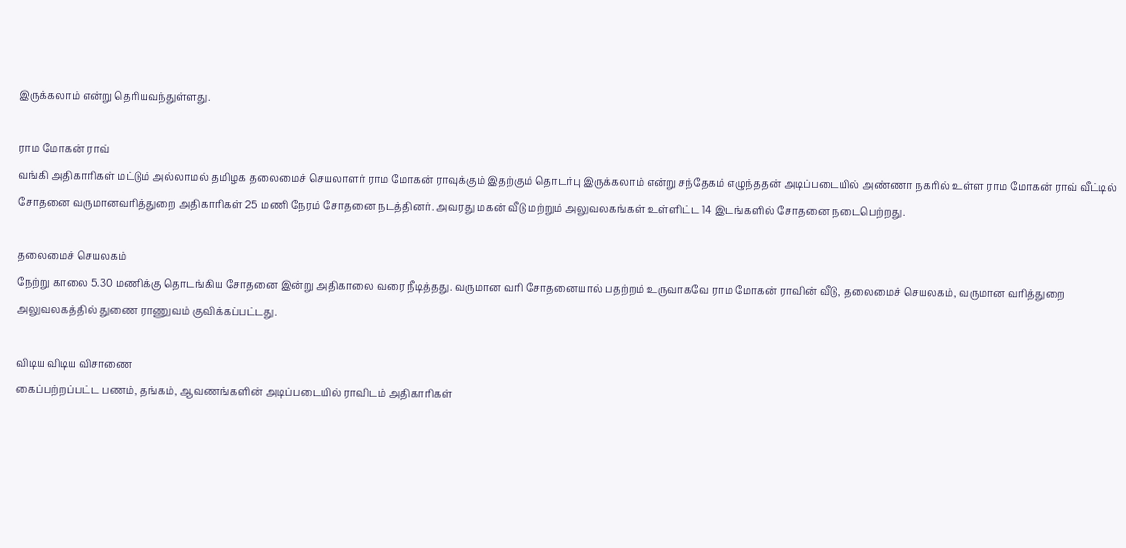இருக்கலாம் என்று தெரியவந்துள்ளது.

ராம மோகன் ராவ்
வங்கி அதிகாரிகள் மட்டும் அல்லாமல் தமிழக தலைமைச் செயலாளர் ராம மோகன் ராவுக்கும் இதற்கும் தொடர்பு இருக்கலாம் என்று சந்தேகம் எழுந்ததன் அடிப்படையில் அண்ணா நகரில் உள்ள ராம மோகன் ராவ் வீட்டில் சோதனை வருமானவரித்துறை அதிகாரிகள் 25 மணி நேரம் சோதனை நடத்தினர். அவரது மகன் வீடு மற்றும் அலுவலகங்கள் உள்ளிட்ட 14 இடங்களில் சோதனை நடைபெற்றது.

தலைமைச் செயலகம்
நேற்று காலை 5.30 மணிக்கு தொடங்கிய சோதனை இன்று அதிகாலை வரை நீடித்தது. வருமான வரி சோதனையால் பதற்றம் உருவாகவே ராம மோகன் ராவின் வீடு, தலைமைச் செயலகம், வருமான வரித்துறை அலுவலகத்தில் துணை ராணுவம் குவிக்கப்பட்டது.

விடிய விடிய விசாணை
கைப்பற்றப்பட்ட பணம், தங்கம், ஆவணங்களின் அடிப்படையில் ராவிடம் அதிகாரிகள்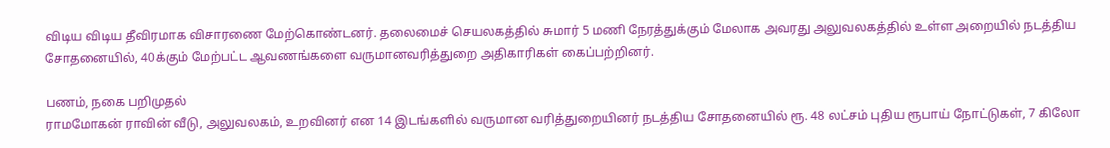விடிய விடிய தீவிரமாக விசாரணை மேற்கொண்டனர். தலைமைச் செயலகத்தில் சுமார் 5 மணி நேரத்துக்கும் மேலாக அவரது அலுவலகத்தில் உள்ள அறையில் நடத்திய சோதனையில், 40க்கும் மேற்பட்ட ஆவணங்களை வருமானவரித்துறை அதிகாரிகள் கைப்பற்றினர்.

பணம், நகை பறிமுதல்
ராமமோகன் ராவின் வீடு, அலுவலகம், உறவினர் என 14 இடங்களில் வருமான வரித்துறையினர் நடத்திய சோதனையில் ரூ. 48 லட்சம் புதிய ரூபாய் நோட்டுகள், 7 கிலோ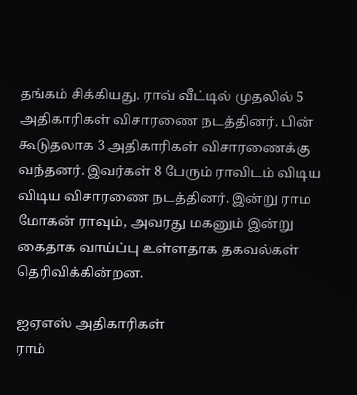தங்கம் சிக்கியது. ராவ் வீட்டில் முதலில் 5 அதிகாரிகள் விசாரணை நடத்தினர். பின் கூடுதலாக 3 அதிகாரிகள் விசாரணைக்கு வந்தனர். இவர்கள் 8 பேரும் ராவிடம் விடிய விடிய விசாரணை நடத்தினர். இன்று ராம மோகன் ராவும், அவரது மகனும் இன்று கைதாக வாய்ப்பு உள்ளதாக தகவல்கள் தெரிவிக்கின்றன.

ஐஏஎஸ் அதிகாரிகள்
ராம்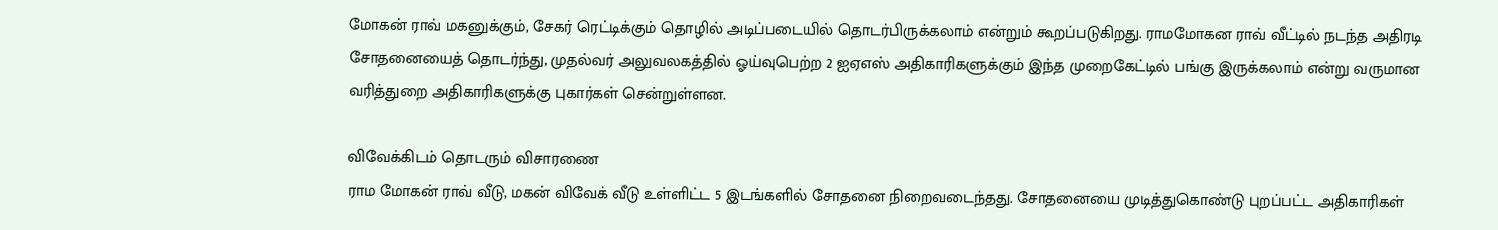மோகன் ராவ் மகனுக்கும், சேகர் ரெட்டிக்கும் தொழில் அடிப்படையில் தொடர்பிருக்கலாம் என்றும் கூறப்படுகிறது. ராமமோகன ராவ் வீட்டில் நடந்த அதிரடி சோதனையைத் தொடர்ந்து, முதல்வர் அலுவலகத்தில் ஓய்வுபெற்ற 2 ஐஏஎஸ் அதிகாரிகளுக்கும் இந்த முறைகேட்டில் பங்கு இருக்கலாம் என்று வருமான வரித்துறை அதிகாரிகளுக்கு புகார்கள் சென்றுள்ளன.

விவேக்கிடம் தொடரும் விசாரணை
ராம மோகன் ராவ் வீடு, மகன் விவேக் வீடு உள்ளிட்ட 5 இடங்களில் சோதனை நிறைவடைந்தது. சோதனையை முடித்துகொண்டு புறப்பட்ட அதிகாரிகள்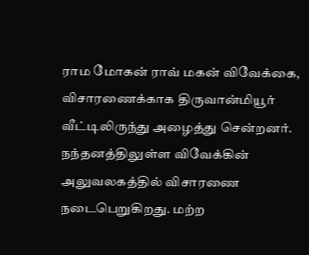ராம மோகன் ராவ் மகன் விவேக்கை, விசாரணைக்காக திருவான்மியூர் வீட்டிலிருந்து அழைத்து சென்றனர். நந்தனத்திலுள்ள விவேக்கின் அலுவலகத்தில் விசாரணை நடைபெறுகிறது. மற்ற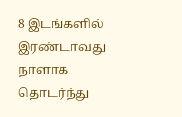8 இடங்களில் இரண்டாவது நாளாக தொடர்ந்து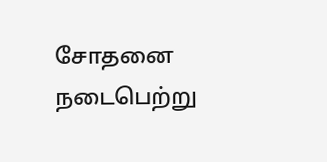சோதனை நடைபெற்று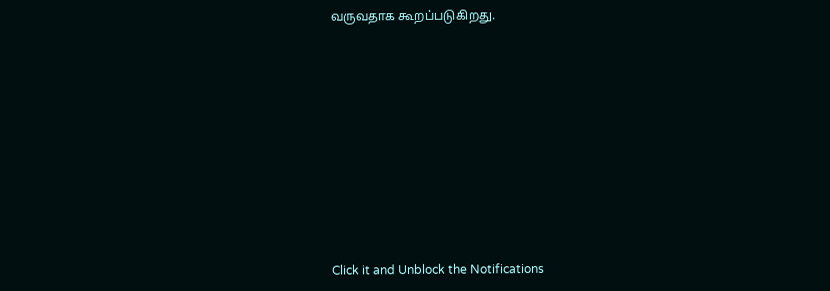வருவதாக கூறப்படுகிறது.












Click it and Unblock the Notifications